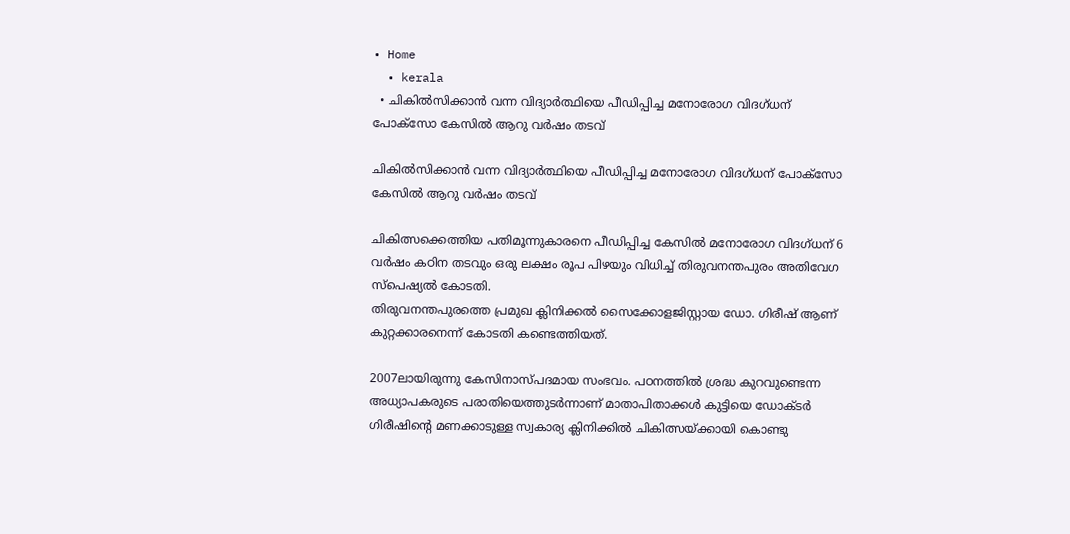• Home
  • kerala
  • ചികിൽസിക്കാൻ വന്ന വിദ്യാർത്ഥിയെ പീഡിപ്പിച്ച മനോരോഗ വിദഗ്ധന് പോക്‌സോ കേസിൽ ആറു വർഷം തടവ്

ചികിൽസിക്കാൻ വന്ന വിദ്യാർത്ഥിയെ പീഡിപ്പിച്ച മനോരോഗ വിദഗ്ധന് പോക്‌സോ കേസിൽ ആറു വർഷം തടവ്

ചികിത്സക്കെത്തിയ പതിമൂന്നുകാരനെ പീഡിപ്പിച്ച കേസിൽ മനോരോഗ വിദഗ്ധന് 6 വർഷം കഠിന തടവും ഒരു ലക്ഷം രൂപ പിഴയും വിധിച്ച് തിരുവനന്തപുരം അതിവേഗ സ്പെഷ്യൽ കോടതി.
തിരുവനന്തപുരത്തെ പ്രമുഖ ക്ലിനിക്കൽ സൈക്കോളജിസ്റ്റായ ഡോ. ഗിരീഷ് ആണ് കുറ്റക്കാരനെന്ന് കോടതി കണ്ടെത്തിയത്.

2007ലായിരുന്നു കേസിനാസ്പദമായ സംഭവം. പഠനത്തില്‍ ശ്രദ്ധ കുറവുണ്ടെന്ന അധ്യാപകരുടെ പരാതിയെത്തുടര്‍ന്നാണ് മാതാപിതാക്കൾ കുട്ടിയെ ഡോക്ടര്‍ ഗിരീഷിന്റെ മണക്കാടുള്ള സ്വകാര്യ ക്ലിനിക്കിൽ ചികിത്സയ്ക്കായി കൊണ്ടു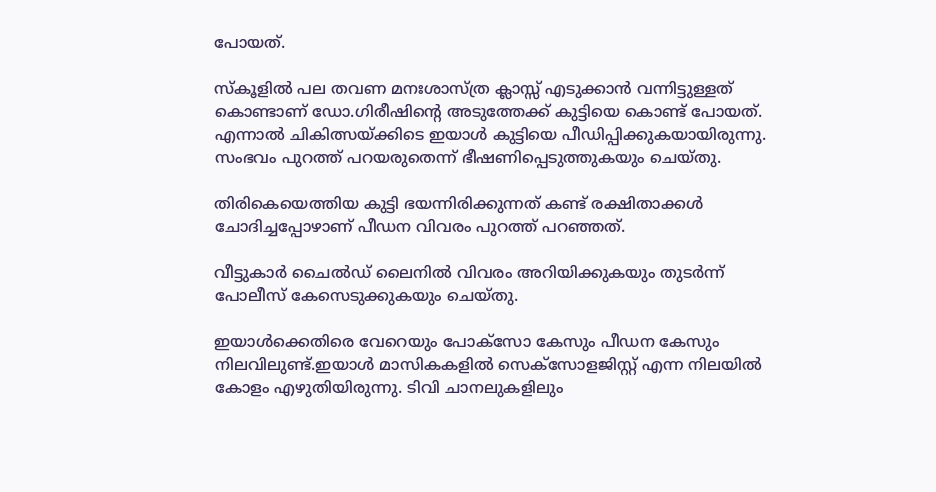പോയത്.

സ്കൂളിൽ പല തവണ മനഃശാസ്ത്ര ക്ലാസ്സ്‌ എടുക്കാൻ വന്നിട്ടുള്ളത് കൊണ്ടാണ് ഡോ.ഗിരീഷിന്റെ അടുത്തേക്ക് കുട്ടിയെ കൊണ്ട് പോയത്. എന്നാൽ ചികിത്സയ്ക്കിടെ ഇയാൾ കുട്ടിയെ പീഡിപ്പിക്കുകയായിരുന്നു. സംഭവം പുറത്ത് പറയരുതെന്ന് ഭീഷണിപ്പെടുത്തുകയും ചെയ്തു.

തിരികെയെത്തിയ കുട്ടി ഭയന്നിരിക്കുന്നത് കണ്ട് രക്ഷിതാക്കള്‍ ചോദിച്ചപ്പോഴാണ് പീഡന വിവരം പുറത്ത് പറഞ്ഞത്.

വീട്ടുകാർ ചൈൽഡ് ലൈനിൽ വിവരം അറിയിക്കുകയും തുടർന്ന് പോലീസ് കേസെടുക്കുകയും ചെയ്തു.

ഇയാൾക്കെതിരെ വേറെയും പോക്സോ കേസും പീഡന കേസും നിലവിലുണ്ട്.ഇയാൾ മാസികകളിൽ സെക്സോളജിസ്റ്റ് എന്ന നിലയിൽ കോളം എഴുതിയിരുന്നു. ടിവി ചാനലുകളിലും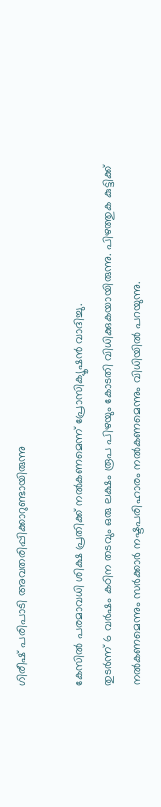ഗിരീഷ് പരിപാടി അവതരിപ്പിക്കാറുണ്ടായിരുന്നു

കേസിൽ പരമാവധി ശിക്ഷ പ്രതിക്ക് നൽകണമെന്ന് പ്രോസിക്യൂഷൻ വാദിച്ചു.
തുടർന്ന് 6 വർഷം കഠിന തടവും ഒരു ലക്ഷം രൂപ പിഴയും കോടതി വിധിക്കുകയായിരുന്നു. പിഴത്തുക കുട്ടിക്ക് നൽകണമെന്നും സർക്കാർ നഷ്ടപരിഹാരം നൽകണമെന്നും വിധിയിൽ പറയുന്നു.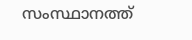സംസ്ഥാനത്ത്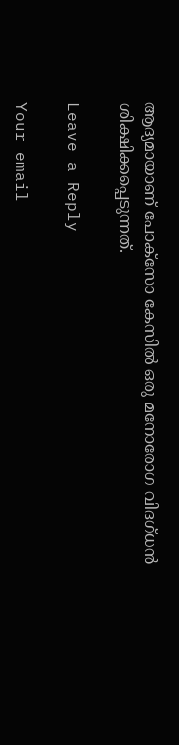ആദ്യമായാണ് പോക്സോ കേസിൽ ഒരു മനോരോഗ വിദഗ്ധൻ ശിക്ഷിക്കപ്പെടുന്നത്.

Leave a Reply

Your email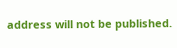address will not be published.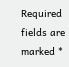Required fields are marked *